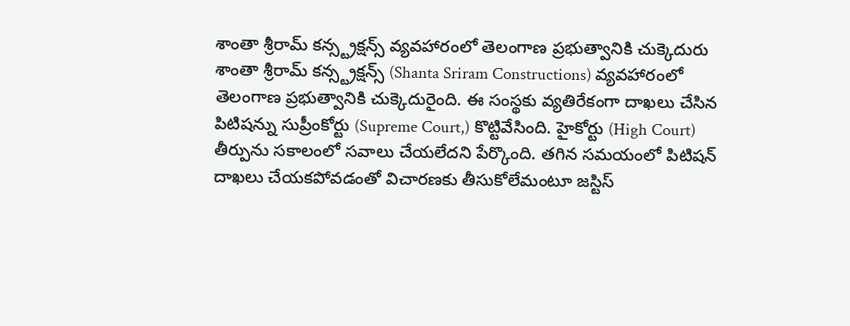శాంతా శ్రీరామ్ కన్స్ట్రక్షన్స్ వ్యవహారంలో తెలంగాణ ప్రభుత్వానికి చుక్కెదురు
శాంతా శ్రీరామ్ కన్స్ట్రక్షన్స్ (Shanta Sriram Constructions) వ్యవహారంలో తెలంగాణ ప్రభుత్వానికి చుక్కెదురైంది. ఈ సంస్థకు వ్యతిరేకంగా దాఖలు చేసిన పిటిషన్ను సుప్రీంకోర్టు (Supreme Court,) కొట్టివేసింది. హైకోర్టు (High Court) తీర్పును సకాలంలో సవాలు చేయలేదని పేర్కొంది. తగిన సమయంలో పిటిషన్ దాఖలు చేయకపోవడంతో విచారణకు తీసుకోలేమంటూ జస్టిస్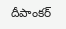దీపాంకర్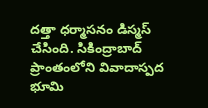దత్తా ధర్మాసనం డిస్మస్ చేసింది. సికింద్రాబాద్ ప్రాంతంలోని వివాదాస్పద భూమి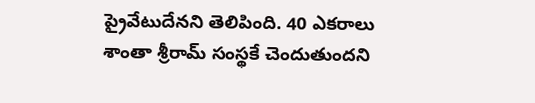ప్రైవేటుదేనని తెలిపింది. 40 ఎకరాలు శాంతా శ్రీరామ్ సంస్థకే చెందుతుందని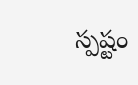స్పష్టం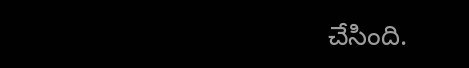చేసింది.